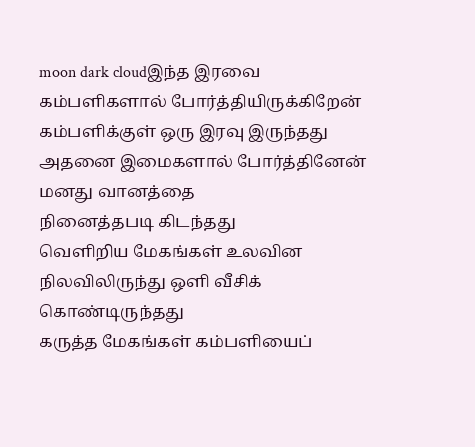moon dark cloudஇந்த இரவை
கம்பளிகளால் போர்த்தியிருக்கிறேன்
கம்பளிக்குள் ஒரு இரவு இருந்தது
அதனை இமைகளால் போர்த்தினேன்
மனது வானத்தை
நினைத்தபடி கிடந்தது
வெளிறிய மேகங்கள் உலவின
நிலவிலிருந்து ஒளி வீசிக் கொண்டிருந்தது
கருத்த மேகங்கள் கம்பளியைப்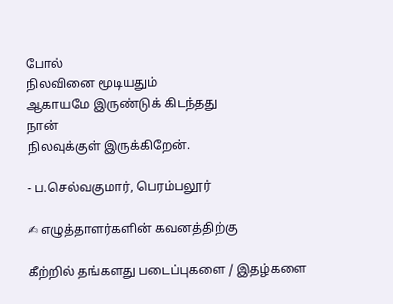போல்
நிலவினை மூடியதும்
ஆகாயமே இருண்டுக் கிடந்தது
நான்
நிலவுக்குள் இருக்கிறேன்.

- ப.செல்வகுமார், பெரம்பலூர்

✍ எழுத்தாளர்களின் கவனத்திற்கு

கீற்றில் தங்களது படைப்புகளை / இதழ்களை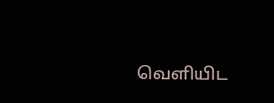வெளியிட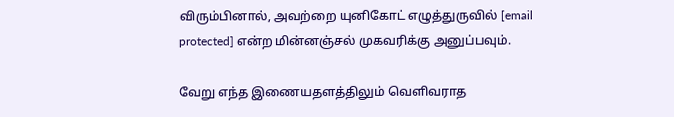விரும்பினால், அவற்றை யுனிகோட் எழுத்துருவில் [email protected] என்ற மின்னஞ்சல் முகவரிக்கு அனுப்பவும்.

வேறு எந்த இணையதளத்திலும் வெளிவராத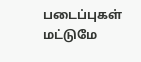படைப்புகள் மட்டுமே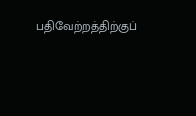பதிவேற்றத்திற்குப்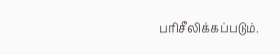பரிசீலிக்கப்படும்.